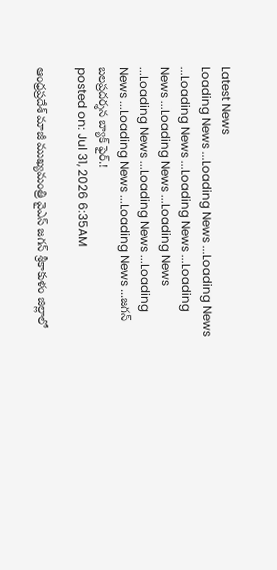Latest News
Loading News ...Loading News ...Loading News ...Loading News ...Loading News ...Loading News ...Loading News ...Loading News ...Loading News ...Loading News ...Loading News ...Loading News ...Loading News ...జగన్ బలప్రదర్శన బ్యాక్ ఫైర్.!
posted on: Jul 31, 2026 6:35AM

ఆంధ్రప్రదేశ్ మాజీ ముఖ్యమంత్రి వైఎస్ జగన్ శ్రీకాకుళం జిల్లాలో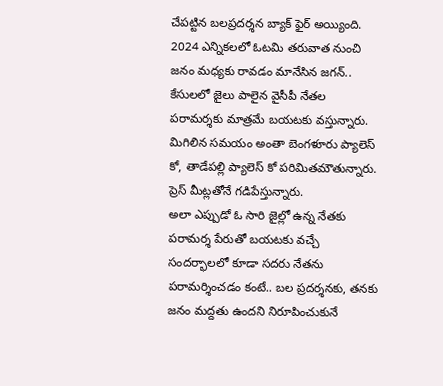చేపట్టిన బలప్రదర్శన బ్యాక్ ఫైర్ అయ్యింది. 2024 ఎన్నికలలో ఓటమి తరువాత నుంచి జనం మధ్యకు రావడం మానేసిన జగన్.. కేసులలో జైలు పాలైన వైసీపీ నేతల పరామర్శకు మాత్రమే బయటకు వస్తున్నారు. మిగిలిన సమయం అంతా బెంగళూరు ప్యాలెస్ కో, తాడేపల్లి ప్యాలెస్ కో పరిమితమౌతున్నారు. ప్రెస్ మీట్లతోనే గడిపేస్తున్నారు.
అలా ఎప్పుడో ఓ సారి జైల్లో ఉన్న నేతకు పరామర్శ పేరుతో బయటకు వచ్చే సందర్భాలలో కూడా సదరు నేతను పరామర్శించడం కంటే.. బల ప్రదర్శనకు, తనకు జనం మద్దతు ఉందని నిరూపించుకునే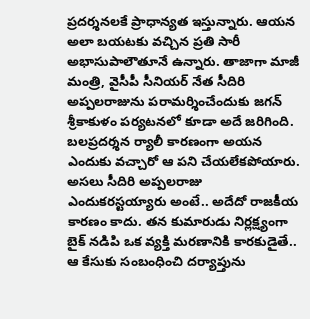ప్రదర్శనలకే ప్రాధాన్యత ఇస్తున్నారు. ఆయన అలా బయటకు వచ్చిన ప్రతి సారీ అభాసుపాలౌతూనే ఉన్నారు. తాజాగా మాజీ మంత్రి, వైసీపీ సీనియర్ నేత సీదిరి అప్పలరాజును పరామర్శించేందుకు జగన్ శ్రీకాకుళం పర్యటనలో కూడా అదే జరిగింది. బలప్రదర్శన ర్యాలీ కారణంగా అయన ఎందుకు వచ్చారో ఆ పని చేయలేకపోయారు.
అసలు సీదిరి అప్పలరాజు ఎందుకరస్టయ్యారు అంటే.. అదేదో రాజకీయ కారణం కాదు. తన కుమారుడు నిర్లక్ష్యంగా బైక్ నడిపి ఒక వ్యక్తి మరణానికి కారకుడైతే.. ఆ కేసుకు సంబంధించి దర్యాప్తును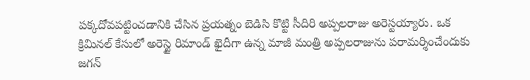పక్కదోవపట్టించడానికి చేసిన ప్రయత్నం బెడిసి కొట్టి సీదిరి అప్పలరాజు అరెస్టయ్యారు. ఒక క్రిమినల్ కేసులో అరెస్టై రిమాండ్ ఖైదీగా ఉన్న మాజీ మంత్రి అప్పలరాజును పరామర్శించేందుకు జగన్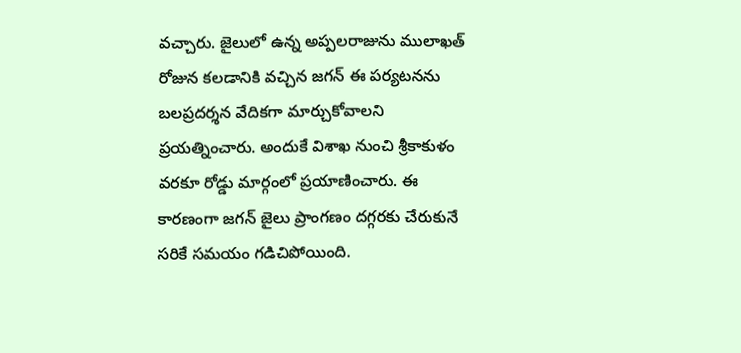వచ్చారు. జైలులో ఉన్న అప్పలరాజును ములాఖత్ రోజున కలడానికి వచ్చిన జగన్ ఈ పర్యటనను బలప్రదర్శన వేదికగా మార్చుకోవాలని ప్రయత్నించారు. అందుకే విశాఖ నుంచి శ్రీకాకుళం వరకూ రోడ్డు మార్గంలో ప్రయాణించారు. ఈ కారణంగా జగన్ జైలు ప్రాంగణం దగ్గరకు చేరుకునే సరికే సమయం గడిచిపోయింది.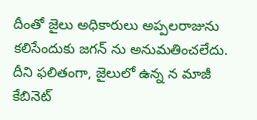దీంతో జైలు అధికారులు అప్పలరాజును కలిసేందుకు జగన్ ను అనుమతించలేదు. దీని ఫలితంగా, జైలులో ఉన్న న మాజీ కేబినెట్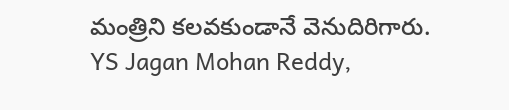మంత్రిని కలవకుండానే వెనుదిరిగారు.
YS Jagan Mohan Reddy,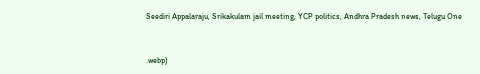Seediri Appalaraju, Srikakulam jail meeting, YCP politics, Andhra Pradesh news, Telugu One


.webp)